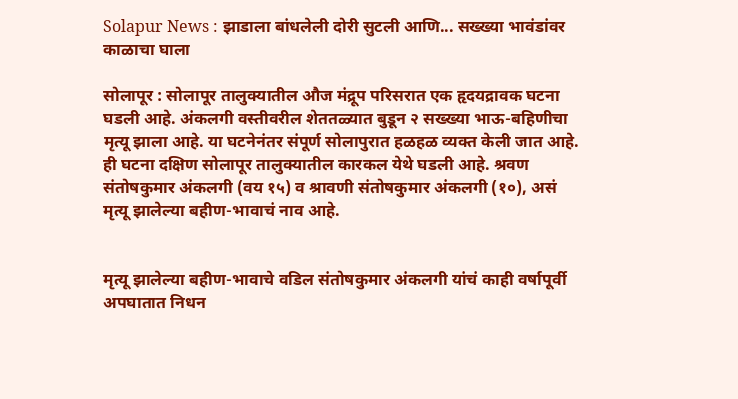Solapur News : झाडाला बांधलेली दोरी सुटली आणि... सख्ख्या भावंडांवर काळाचा घाला

सोलापूर : सोलापूर तालुक्यातील औज मंद्रूप परिसरात एक हृदयद्रावक घटना घडली आहे. अंकलगी वस्तीवरील शेततळ्यात बुडून २ सख्ख्या भाऊ-बहि‍णीचा मृत्यू झाला आहे. या घटनेनंतर संपूर्ण सोलापुरात हळहळ व्यक्त केली जात आहे. ही घटना दक्षिण सोलापूर तालुक्यातील कारकल येथे घडली आहे. श्रवण संतोषकुमार अंकलगी (वय १५) व श्रावणी संतोषकुमार अंकलगी (१०), असं मृत्यू झालेल्या बहीण-भावाचं नाव आहे.


मृत्यू झालेल्या बहीण-भावाचे वडिल संतोषकुमार अंकलगी यांचं काही वर्षापूर्वी अपघातात निधन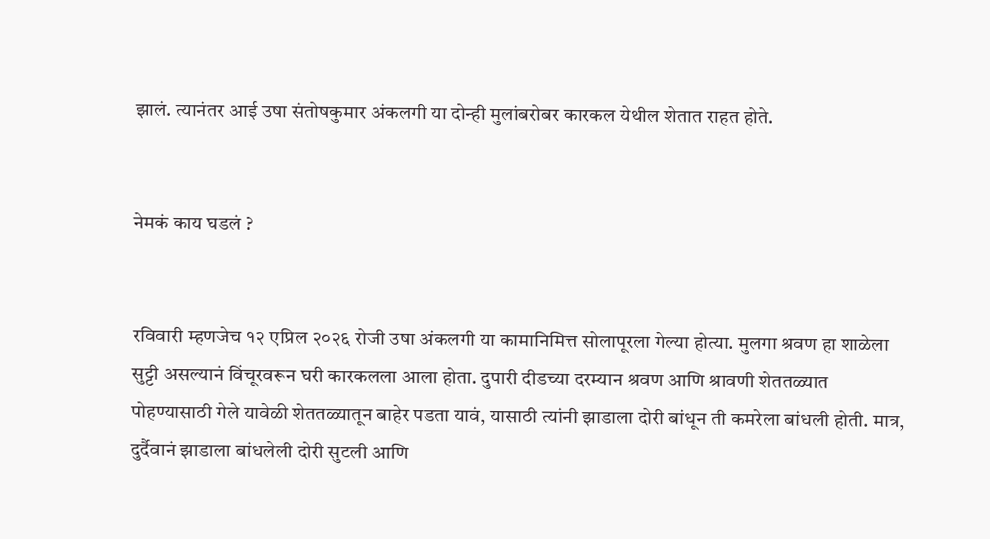झालं. त्यानंतर आई उषा संतोषकुमार अंकलगी या दोन्ही मुलांबरोबर कारकल येथील शेतात राहत होते.


नेमकं काय घडलं ?


रविवारी म्हणजेच १२ एप्रिल २०२६ रोजी उषा अंकलगी या कामानिमित्त सोलापूरला गेल्या होत्या. मुलगा श्रवण हा शाळेला सुट्टी असल्यानं विंचूरवरून घरी कारकलला आला होता. दुपारी दीडच्या दरम्यान श्रवण आणि श्रावणी शेततळ्यात पोहण्यासाठी गेले यावेळी शेततळ्यातून बाहेर पडता यावं, यासाठी त्यांनी झाडाला दोरी बांधून ती कमरेला बांधली होती. मात्र, दुर्दैवानं झाडाला बांधलेली दोरी सुटली आणि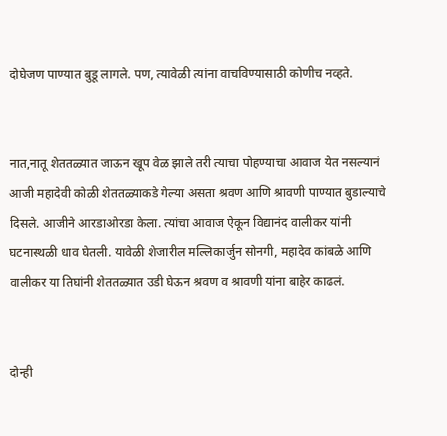दोघेजण पाण्यात बुडू लागले. पण, त्यावेळी त्यांना वाचविण्यासाठी कोणीच नव्हते.


नात,नातू शेततळ्यात जाऊन खूप वेळ झाले तरी त्याचा पोहण्याचा आवाज येत नसल्यानं आजी महादेवी कोळी शेततळ्याकडे गेल्या असता श्रवण आणि श्रावणी पाण्यात बुडाल्याचे दिसले. आजीने आरडाओरडा केला. त्यांचा आवाज ऐकून विद्यानंद वालीकर यांनी घटनास्थळी धाव घेतली. यावेळी शेजारील मल्लिकार्जुन सोनगी, महादेव कांबळे आणि वालीकर या तिघांनी शेततळ्यात उडी घेऊन श्रवण व श्रावणी यांना बाहेर काढलं.


दोन्ही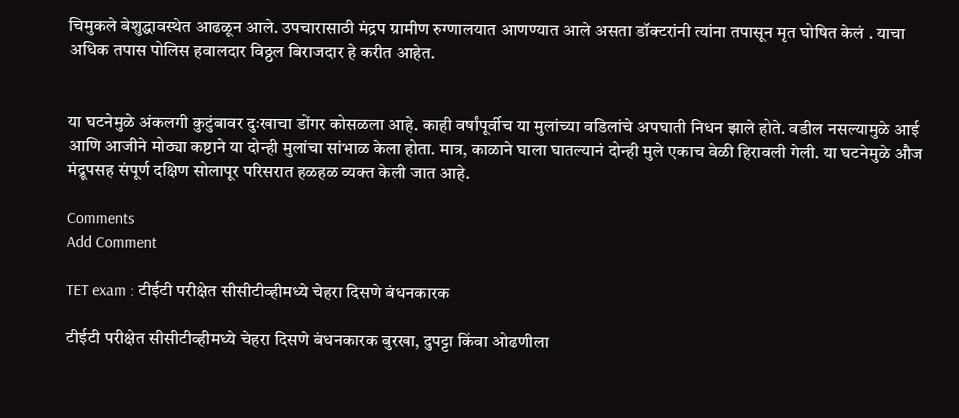चिमुकले बेशुद्धावस्थेत आढळून आले. उपचारासाठी मंद्रप ग्रामीण रुग्णालयात आणण्यात आले असता डॉक्टरांनी त्यांना तपासून मृत घोषित केलं . याचा अधिक तपास पोलिस हवालदार विठ्ठल बिराजदार हे करीत आहेत.


या घटनेमुळे अंकलगी कुटुंबावर दुःखाचा डोंगर कोसळला आहे. काही वर्षांपूर्वीच या मुलांच्या वडिलांचे अपघाती निधन झाले होते. वडील नसल्यामुळे आई आणि आजीने मोठ्या कष्टाने या दोन्ही मुलांचा सांभाळ केला होता. मात्र, काळाने घाला घातल्यानं दोन्ही मुले एकाच वेळी हिरावली गेली. या घटनेमुळे औज मंद्रूपसह संपूर्ण दक्षिण सोलापूर परिसरात हळहळ व्यक्त केली जात आहे.

Comments
Add Comment

TET exam : टीईटी परीक्षेत सीसीटीव्हीमध्ये चेहरा दिसणे बंधनकारक

टीईटी परीक्षेत सीसीटीव्हीमध्ये चेहरा दिसणे बंधनकारक बुरखा, दुपट्टा किंवा ओढणीला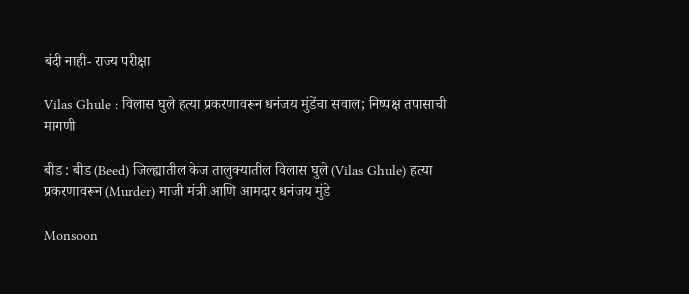बंदी नाही- राज्य परीक्षा

Vilas Ghule : विलास घुले हत्या प्रकरणावरून धनंजय मुंडेंचा सवाल; निष्पक्ष तपासाची मागणी

बीड : बीड (Beed) जिल्ह्यातील केज तालुक्यातील विलास घुले (Vilas Ghule) हत्या प्रकरणावरून (Murder) माजी मंत्री आणि आमदार धनंजय मुंडे

Monsoon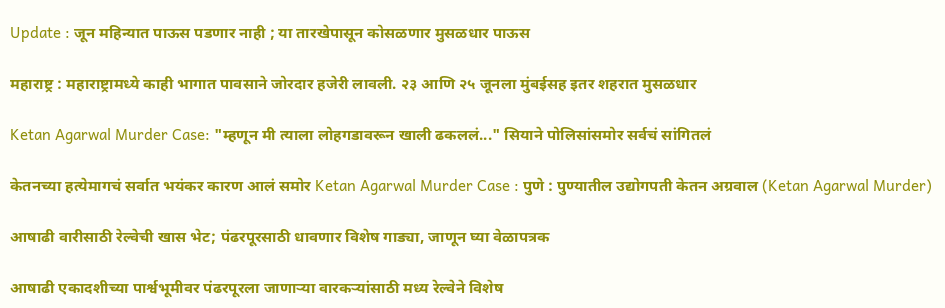Update : जून महिन्यात पाऊस पडणार नाही ; या तारखेपासून कोसळणार मुसळधार पाऊस

महाराष्ट्र : महाराष्ट्रामध्ये काही भागात पावसाने जोरदार हजेरी लावली. २३ आणि २५ जूनला मुंबईसह इतर शहरात मुसळधार

Ketan Agarwal Murder Case: "म्हणून मी त्याला लोहगडावरून खाली ढकललं..." सियाने पोलिसांसमोर सर्वचं सांगितलं

केतनच्या हत्येमागचं सर्वात भयंकर कारण आलं समोर Ketan Agarwal Murder Case : पुणे : पुण्यातील उद्योगपती केतन अग्रवाल (Ketan Agarwal Murder)

आषाढी वारीसाठी रेल्वेची खास भेट; पंढरपूरसाठी धावणार विशेष गाड्या, जाणून घ्या वेळापत्रक

आषाढी एकादशीच्या पार्श्वभूमीवर पंढरपूरला जाणाऱ्या वारकऱ्यांसाठी मध्य रेल्वेने विशेष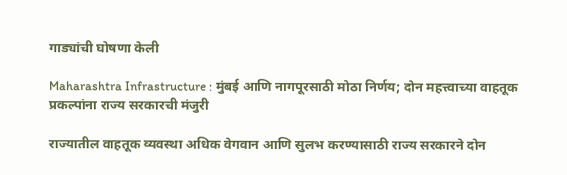गाड्यांची घोषणा केली

Maharashtra Infrastructure : मुंबई आणि नागपूरसाठी मोठा निर्णय; दोन महत्त्वाच्या वाहतूक प्रकल्पांना राज्य सरकारची मंजुरी

राज्यातील वाहतूक व्यवस्था अधिक वेगवान आणि सुलभ करण्यासाठी राज्य सरकारने दोन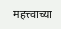महत्त्वाच्या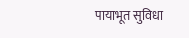पायाभूत सुविधा